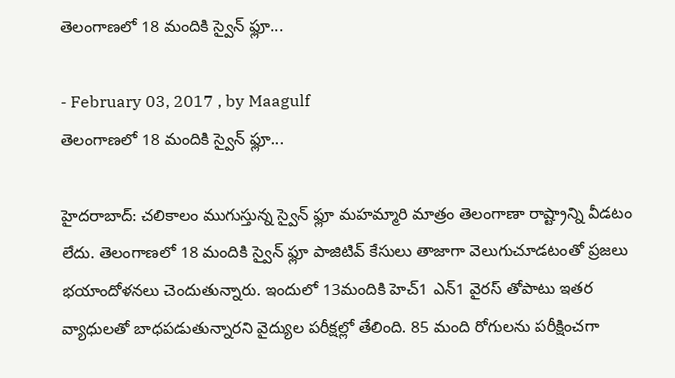తెలంగాణలో 18 మందికి స్వైన్ ఫ్లూ...

- February 03, 2017 , by Maagulf
తెలంగాణలో 18 మందికి స్వైన్ ఫ్లూ...

హైదరాబాద్: చలికాలం ముగుస్తున్న స్వైన్ ఫ్లూ మహమ్మారి మాత్రం తెలంగాణా రాష్ట్రాన్ని వీడటం లేదు. తెలంగాణలో 18 మందికి స్వైన్ ఫ్లూ పాజిటివ్ కేసులు తాజాగా వెలుగుచూడటంతో ప్రజలు భయాందోళనలు చెందుతున్నారు. ఇందులో 13మందికి హెచ్1 ఎన్1 వైరస్ తోపాటు ఇతర వ్యాధులతో బాధపడుతున్నారని వైద్యుల పరీక్షల్లో తేలింది. 85 మంది రోగులను పరీక్షించగా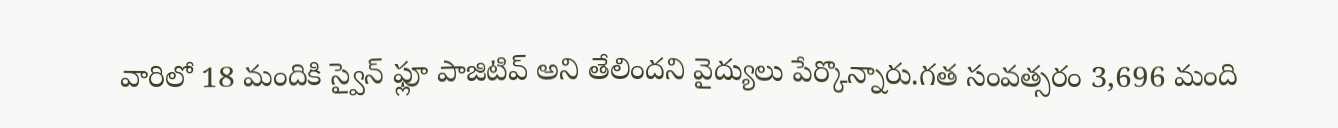వారిలో 18 మందికి స్వైన్ ఫ్లూ పాజిటివ్ అని తేలిందని వైద్యులు పేర్కొన్నారు.గత సంవత్సరం 3,696 మంది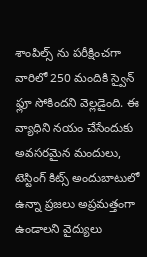శాంపిల్స్ ను పరీక్షించగా వారిలో 250 మందికి స్వైన్ ఫ్లూ సోకిందని వెల్లడైంది. ఈ వ్యాధిని నయం చేసేందుకు అవసరమైన మందులు, టెస్టింగ్ కిట్స్ అందుబాటులో ఉన్నా ప్రజలు అప్రమత్తంగా ఉండాలని వైద్యులు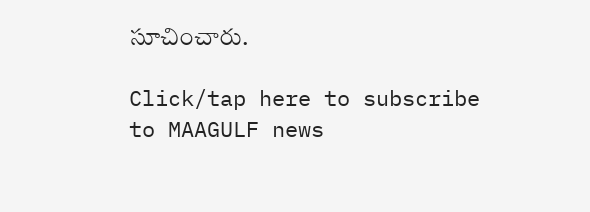సూచించారు.

Click/tap here to subscribe to MAAGULF news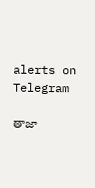alerts on Telegram

తాజా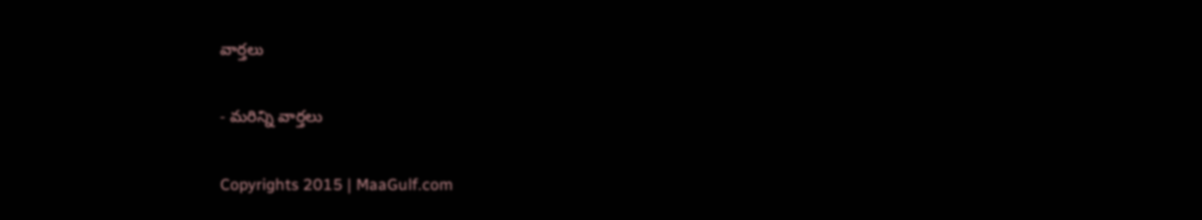వార్తలు

- మరిన్ని వార్తలు

Copyrights 2015 | MaaGulf.com